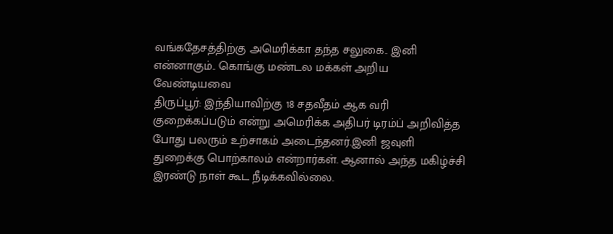வங்கதேசத்திற்கு அமெரிக்கா தந்த சலுகை.. இனி என்னாகும்.. கொங்கு மண்டல மக்கள் அறிய வேண்டியவை
திருப்பூர்: இந்தியாவிற்கு 18 சதவீதம் ஆக வரி குறைக்கப்படும் என்று அமெரிக்க அதிபர் டிரம்ப் அறிவித்த போது பலரும் உற்சாகம் அடைந்தனர்.இனி ஜவுளி துறைக்கு பொற்காலம் என்றார்கள். ஆனால் அந்த மகிழ்ச்சி இரண்டு நாள் கூட நீடிக்கவில்லை.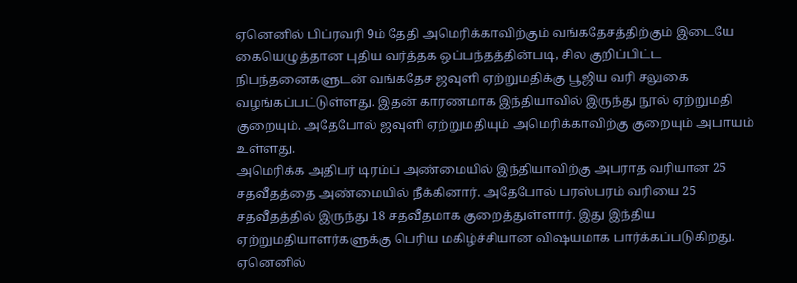ஏனெனில் பிப்ரவரி 9ம் தேதி அமெரிக்காவிற்கும் வங்கதேசத்திற்கும் இடையே கையெழுத்தான புதிய வர்த்தக ஒப்பந்தத்தின்படி, சில குறிப்பிட்ட நிபந்தனைகளுடன் வங்கதேச ஜவுளி ஏற்றுமதிக்கு பூஜிய வரி சலுகை வழங்கப்பட்டுள்ளது. இதன் காரணமாக இந்தியாவில் இருந்து நூல் ஏற்றுமதி குறையும். அதேபோல் ஜவுளி ஏற்றுமதியும் அமெரிக்காவிற்கு குறையும் அபாயம் உள்ளது.
அமெரிக்க அதிபர் டிரம்ப் அண்மையில் இந்தியாவிற்கு அபராத வரியான 25 சதவீதத்தை அண்மையில் நீக்கினார். அதேபோல் பரஸ்பரம் வரியை 25 சதவீதத்தில் இருந்து 18 சதவீதமாக குறைத்துள்ளார். இது இந்திய ஏற்றுமதியாளர்களுக்கு பெரிய மகிழ்ச்சியான விஷயமாக பார்க்கப்படுகிறது. ஏனெனில்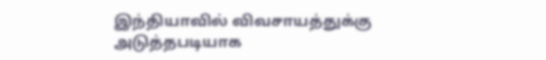இந்தியாவில் விவசாயத்துக்கு அடுத்தபடியாக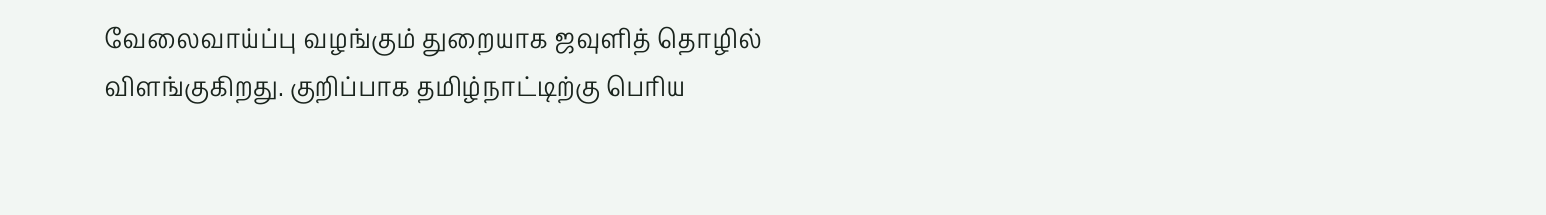வேலைவாய்ப்பு வழங்கும் துறையாக ஜவுளித் தொழில் விளங்குகிறது. குறிப்பாக தமிழ்நாட்டிற்கு பெரிய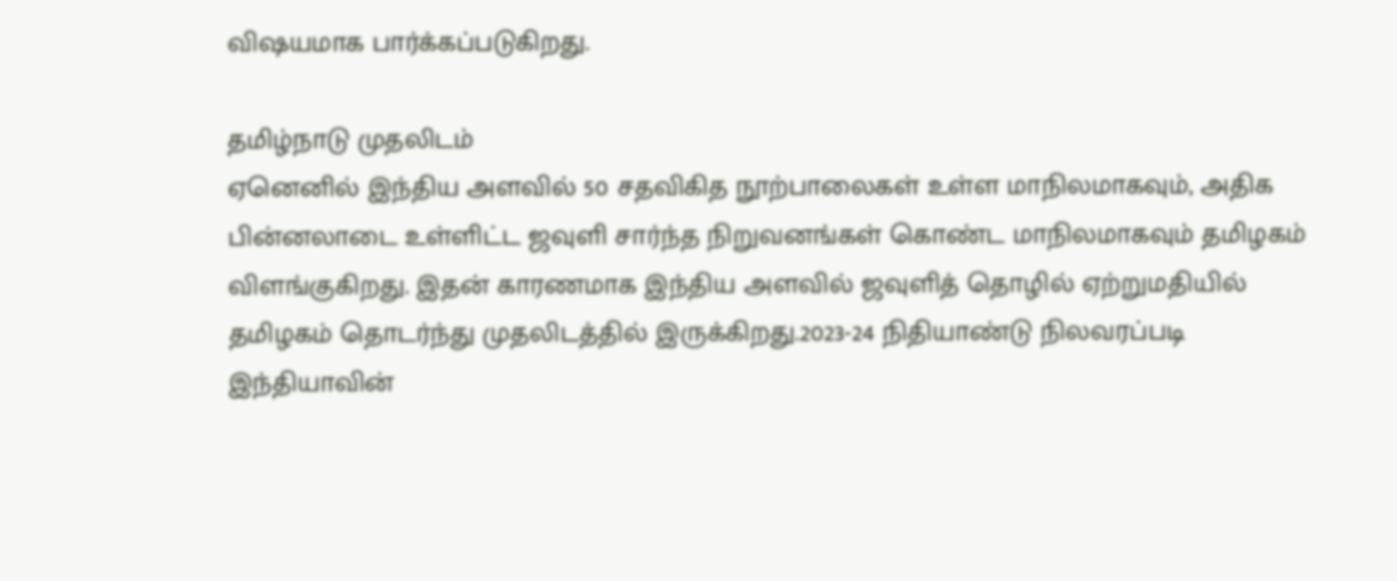விஷயமாக பார்க்கப்படுகிறது.

தமிழ்நாடு முதலிடம்
ஏனெனில் இந்திய அளவில் 50 சதவிகித நூற்பாலைகள் உள்ள மாநிலமாகவும், அதிக பின்னலாடை உள்ளிட்ட ஜவுளி சார்ந்த நிறுவனங்கள் கொண்ட மாநிலமாகவும் தமிழகம் விளங்குகிறது. இதன் காரணமாக இந்திய அளவில் ஜவுளித் தொழில் ஏற்றுமதியில் தமிழகம் தொடர்ந்து முதலிடத்தில் இருக்கிறது.2023-24 நிதியாண்டு நிலவரப்படி இந்தியாவின்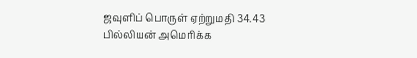ஜவுளிப் பொருள் ஏற்றுமதி 34.43 பில்லியன் அமெரிக்க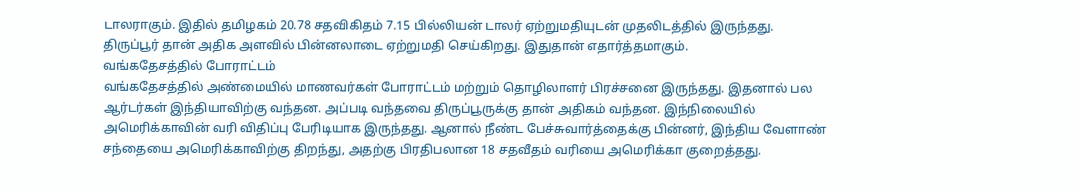டாலராகும். இதில் தமிழகம் 20.78 சதவிகிதம் 7.15 பில்லியன் டாலர் ஏற்றுமதியுடன் முதலிடத்தில் இருந்தது. திருப்பூர் தான் அதிக அளவில் பின்னலாடை ஏற்றுமதி செய்கிறது. இதுதான் எதார்த்தமாகும்.
வங்கதேசத்தில் போராட்டம்
வங்கதேசத்தில் அண்மையில் மாணவர்கள் போராட்டம் மற்றும் தொழிலாளர் பிரச்சனை இருந்தது. இதனால் பல ஆர்டர்கள் இந்தியாவிற்கு வந்தன. அப்படி வந்தவை திருப்பூருக்கு தான் அதிகம் வந்தன. இந்நிலையில் அமெரிக்காவின் வரி விதிப்பு பேரிடியாக இருந்தது. ஆனால் நீண்ட பேச்சுவார்த்தைக்கு பின்னர், இந்திய வேளாண் சந்தையை அமெரிக்காவிற்கு திறந்து, அதற்கு பிரதிபலான 18 சதவீதம் வரியை அமெரிக்கா குறைத்தது.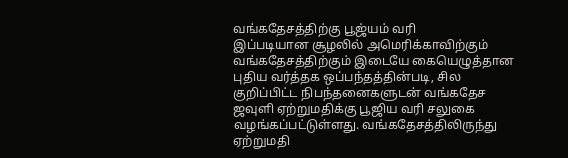வங்கதேசத்திற்கு பூஜ்யம் வரி
இப்படியான சூழலில் அமெரிக்காவிற்கும் வங்கதேசத்திற்கும் இடையே கையெழுத்தான புதிய வர்த்தக ஒப்பந்தத்தின்படி, சில குறிப்பிட்ட நிபந்தனைகளுடன் வங்கதேச ஜவுளி ஏற்றுமதிக்கு பூஜிய வரி சலுகை வழங்கப்பட்டுள்ளது. வங்கதேசத்திலிருந்து ஏற்றுமதி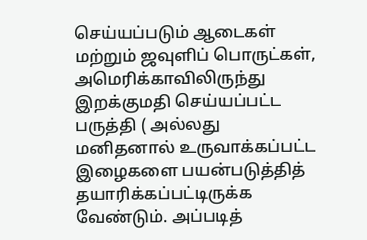செய்யப்படும் ஆடைகள் மற்றும் ஜவுளிப் பொருட்கள், அமெரிக்காவிலிருந்து இறக்குமதி செய்யப்பட்ட பருத்தி ( அல்லது மனிதனால் உருவாக்கப்பட்ட இழைகளை பயன்படுத்தித் தயாரிக்கப்பட்டிருக்க வேண்டும். அப்படித்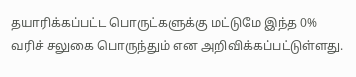தயாரிக்கப்பட்ட பொருட்களுக்கு மட்டுமே இந்த 0% வரிச் சலுகை பொருந்தும் என அறிவிக்கப்பட்டுள்ளது.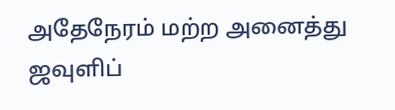அதேநேரம் மற்ற அனைத்து ஜவுளிப்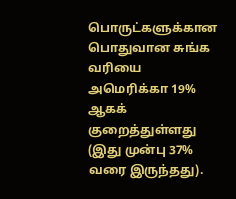பொருட்களுக்கான பொதுவான சுங்க வரியை அமெரிக்கா 19% ஆகக் குறைத்துள்ளது (இது முன்பு 37% வரை இருந்தது).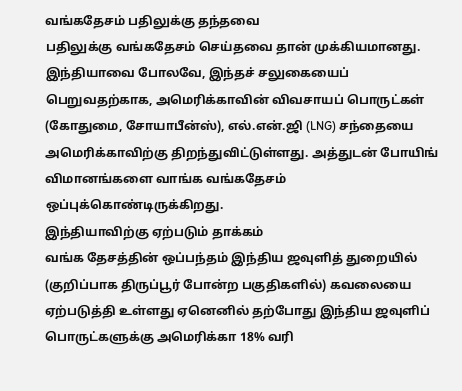வங்கதேசம் பதிலுக்கு தந்தவை
பதிலுக்கு வங்கதேசம் செய்தவை தான் முக்கியமானது. இந்தியாவை போலவே, இந்தச் சலுகையைப் பெறுவதற்காக, அமெரிக்காவின் விவசாயப் பொருட்கள் (கோதுமை, சோயாபீன்ஸ்), எல்.என்.ஜி (LNG) சந்தையை அமெரிக்காவிற்கு திறந்துவிட்டுள்ளது. அத்துடன் போயிங் விமானங்களை வாங்க வங்கதேசம் ஒப்புக்கொண்டிருக்கிறது.
இந்தியாவிற்கு ஏற்படும் தாக்கம்
வங்க தேசத்தின் ஒப்பந்தம் இந்திய ஜவுளித் துறையில் (குறிப்பாக திருப்பூர் போன்ற பகுதிகளில்) கவலையை ஏற்படுத்தி உள்ளது ஏனெனில் தற்போது இந்திய ஜவுளிப் பொருட்களுக்கு அமெரிக்கா 18% வரி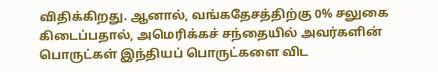விதிக்கிறது. ஆனால், வங்கதேசத்திற்கு 0% சலுகை கிடைப்பதால், அமெரிக்கச் சந்தையில் அவர்களின் பொருட்கள் இந்தியப் பொருட்களை விட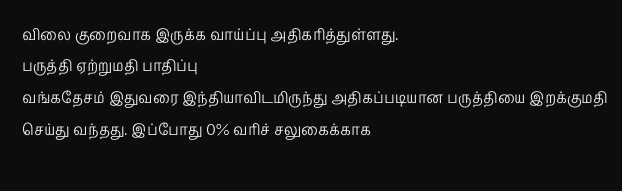விலை குறைவாக இருக்க வாய்ப்பு அதிகரித்துள்ளது.
பருத்தி ஏற்றுமதி பாதிப்பு
வங்கதேசம் இதுவரை இந்தியாவிடமிருந்து அதிகப்படியான பருத்தியை இறக்குமதி செய்து வந்தது. இப்போது 0% வரிச் சலுகைக்காக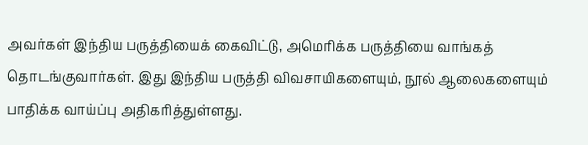அவர்கள் இந்திய பருத்தியைக் கைவிட்டு, அமெரிக்க பருத்தியை வாங்கத் தொடங்குவார்கள். இது இந்திய பருத்தி விவசாயிகளையும், நூல் ஆலைகளையும் பாதிக்க வாய்ப்பு அதிகரித்துள்ளது.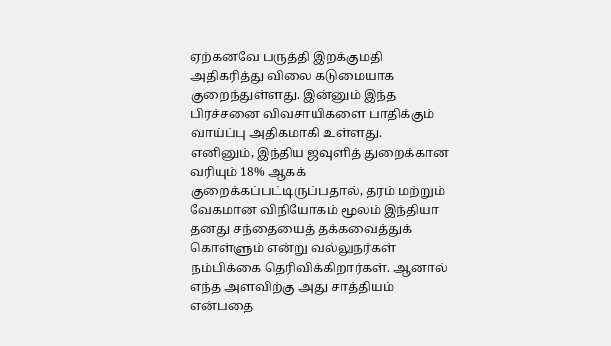ஏற்கனவே பருத்தி இறக்குமதி அதிகரித்து விலை கடுமையாக குறைந்துள்ளது. இன்னும் இந்த பிரச்சனை விவசாயிகளை பாதிக்கும் வாய்ப்பு அதிகமாகி உள்ளது.
எனினும், இந்திய ஜவுளித் துறைக்கான வரியும் 18% ஆகக் குறைக்கப்பட்டிருப்பதால், தரம் மற்றும் வேகமான விநியோகம் மூலம் இந்தியா தனது சந்தையைத் தக்கவைத்துக் கொள்ளும் என்று வல்லுநர்கள் நம்பிக்கை தெரிவிக்கிறார்கள். ஆனால் எந்த அளவிற்கு அது சாத்தியம் என்பதை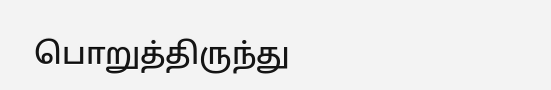பொறுத்திருந்து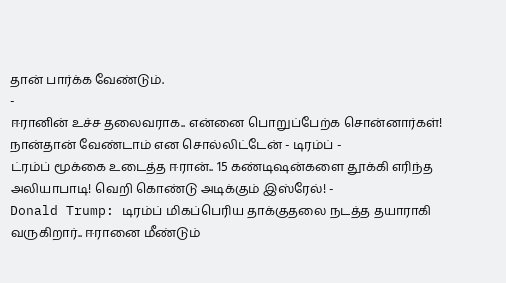தான் பார்க்க வேண்டும்.
-
ஈரானின் உச்ச தலைவராக.. என்னை பொறுப்பேற்க சொன்னார்கள்! நான்தான் வேண்டாம் என சொல்லிட்டேன் - டிரம்ப் -
ட்ரம்ப் மூக்கை உடைத்த ஈரான்.. 15 கண்டிஷன்களை தூக்கி எரிந்த அலியாபாடி! வெறி கொண்டு அடிக்கும் இஸ்ரேல்! -
Donald Trump: டிரம்ப் மிகப்பெரிய தாக்குதலை நடத்த தயாராகி வருகிறார்.. ஈரானை மீண்டும்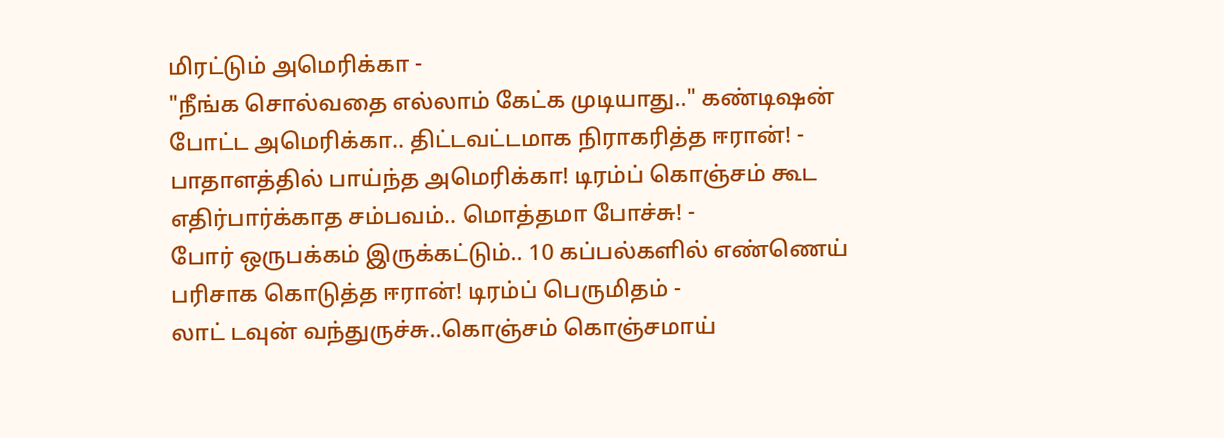மிரட்டும் அமெரிக்கா -
"நீங்க சொல்வதை எல்லாம் கேட்க முடியாது.." கண்டிஷன் போட்ட அமெரிக்கா.. திட்டவட்டமாக நிராகரித்த ஈரான்! -
பாதாளத்தில் பாய்ந்த அமெரிக்கா! டிரம்ப் கொஞ்சம் கூட எதிர்பார்க்காத சம்பவம்.. மொத்தமா போச்சு! -
போர் ஒருபக்கம் இருக்கட்டும்.. 10 கப்பல்களில் எண்ணெய் பரிசாக கொடுத்த ஈரான்! டிரம்ப் பெருமிதம் -
லாட் டவுன் வந்துருச்சு..கொஞ்சம் கொஞ்சமாய்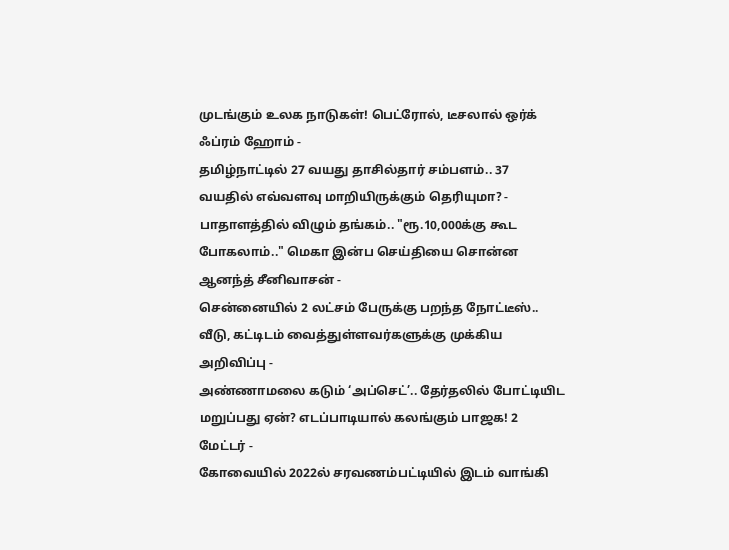முடங்கும் உலக நாடுகள்! பெட்ரோல், டீசலால் ஒர்க் ஃப்ரம் ஹோம் -
தமிழ்நாட்டில் 27 வயது தாசில்தார் சம்பளம்.. 37 வயதில் எவ்வளவு மாறியிருக்கும் தெரியுமா? -
பாதாளத்தில் விழும் தங்கம்.. "ரூ.10,000க்கு கூட போகலாம்.." மெகா இன்ப செய்தியை சொன்ன ஆனந்த் சீனிவாசன் -
சென்னையில் 2 லட்சம் பேருக்கு பறந்த நோட்டீஸ்.. வீடு, கட்டிடம் வைத்துள்ளவர்களுக்கு முக்கிய அறிவிப்பு -
அண்ணாமலை கடும் ‘அப்செட்’.. தேர்தலில் போட்டியிட மறுப்பது ஏன்? எடப்பாடியால் கலங்கும் பாஜக! 2 மேட்டர் -
கோவையில் 2022ல் சரவணம்பட்டியில் இடம் வாங்கி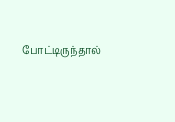போட்டிருந்தால்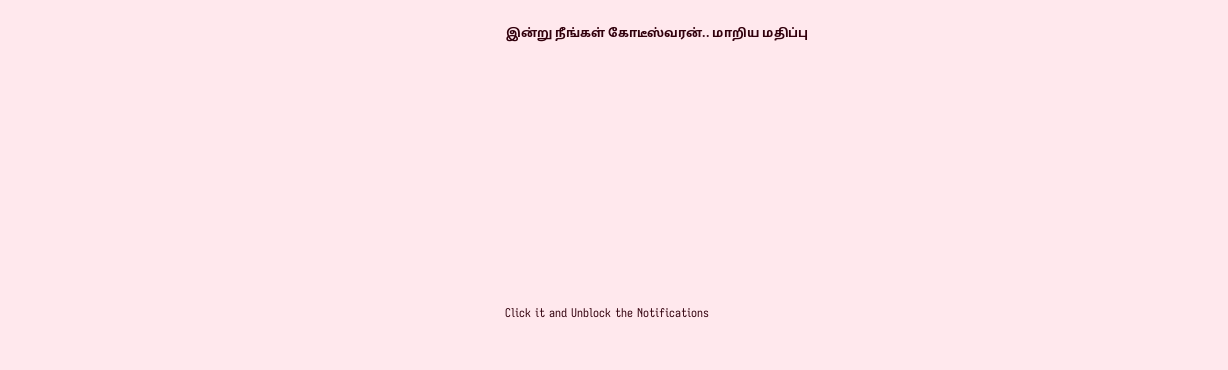இன்று நீங்கள் கோடீஸ்வரன்.. மாறிய மதிப்பு












Click it and Unblock the Notifications